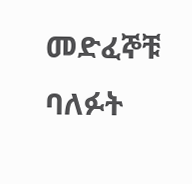መድፈኞቹ ባለፉት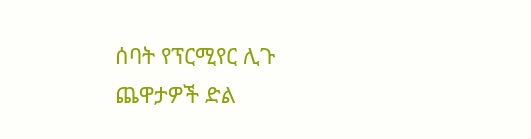ሰባት የፕርሚየር ሊጉ ጨዋታዎች ድል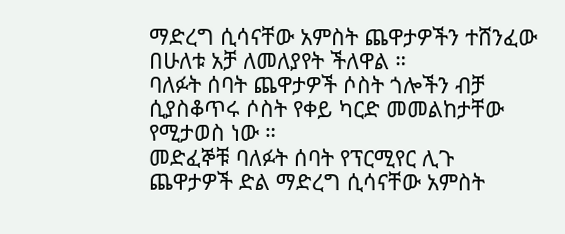ማድረግ ሲሳናቸው አምስት ጨዋታዎችን ተሸንፈው በሁለቱ አቻ ለመለያየት ችለዋል ።
ባለፉት ሰባት ጨዋታዎች ሶስት ጎሎችን ብቻ ሲያስቆጥሩ ሶስት የቀይ ካርድ መመልከታቸው የሚታወስ ነው ።
መድፈኞቹ ባለፉት ሰባት የፕርሚየር ሊጉ ጨዋታዎች ድል ማድረግ ሲሳናቸው አምስት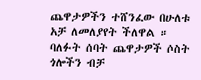ጨዋታዎችን ተሸንፈው በሁለቱ አቻ ለመለያየት ችለዋል ።
ባለፉት ሰባት ጨዋታዎች ሶስት ጎሎችን ብቻ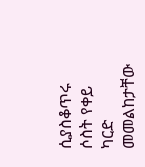ሲያስቆጥሩ ሶስት የቀይ ካርድ መመልከታቸው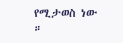የሚታወስ ነው ።